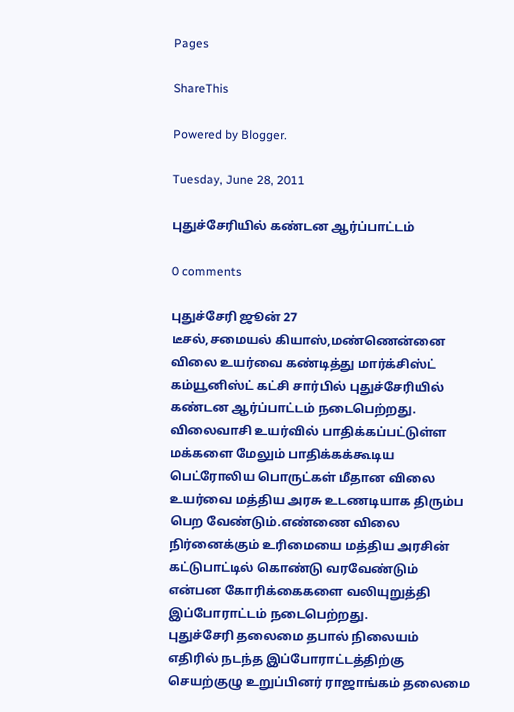Pages

ShareThis

Powered by Blogger.

Tuesday, June 28, 2011

புதுச்சேரியில் கண்டன ஆர்ப்பாட்டம்

0 comments

புதுச்சேரி ஜூன் 27
டீசல்,சமையல் கியாஸ்,மண்ணென்னை விலை உயர்வை கண்டித்து மார்க்சிஸ்ட் கம்யூனிஸ்ட் கட்சி சார்பில் புதுச்சேரியில் கண்டன ஆர்ப்பாட்டம் நடைபெற்றது.
விலைவாசி உயர்வில் பாதிக்கப்பட்டுள்ள மக்களை மேலும் பாதிக்கக்கூடிய பெட்ரோலிய பொருட்கள் மீதான விலை உயர்வை மத்திய அரசு உடணடியாக திரும்ப பெற வேண்டும்.எண்ணை விலை நிர்னைக்கும் உரிமையை மத்திய அரசின் கட்டுபாட்டில் கொண்டு வரவேண்டும் என்பன கோரிக்கைகளை வலியுறுத்தி இப்போராட்டம் நடைபெற்றது.
புதுச்சேரி தலைமை தபால் நிலையம் எதிரில் நடந்த இப்போராட்டத்திற்கு செயற்குழு உறுப்பினர் ராஜாங்கம் தலைமை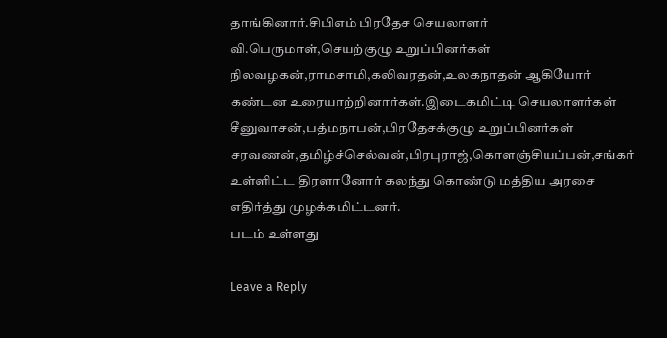தாங்கினார்.சிபிஎம் பிரதேச செயலாளர் வி.பெருமாள்,செயற்குழு உறுப்பினர்கள் நிலவழகன்,ராமசாமி,கலிவரதன்,உலகநாதன் ஆகியோர் கண்டன உரையாற்றினார்கள்.இடைகமிட்டி செயலாளர்கள் சீனுவாசன்,பத்மநாபன்,பிரதேசக்குழு உறுப்பினர்கள் சரவணன்,தமிழ்ச்செல்வன்,பிரபுராஜ்,கொளஞ்சியப்பன்,சங்கர் உள்ளிட்ட திரளானோர் கலந்து கொண்டு மத்திய அரசை எதிர்த்து முழக்கமிட்டனர்.
படம் உள்ளது

Leave a Reply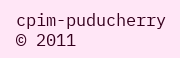cpim-puducherry © 2011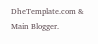DheTemplate.com & Main Blogger.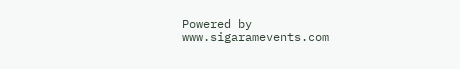Powered by www.sigaramevents.com